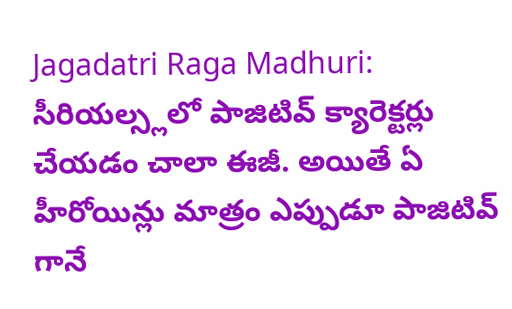Jagadatri Raga Madhuri: సీరియల్స్లలో పాజిటివ్ క్యారెక్టర్లు చేయడం చాలా ఈజీ. అయితే ఏ హీరోయిన్లు మాత్రం ఎప్పుడూ పాజిటివ్ గానే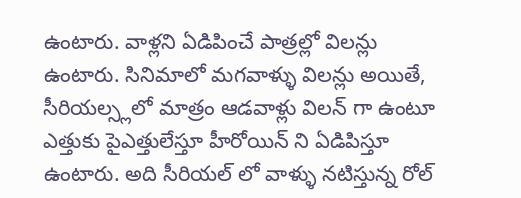ఉంటారు. వాళ్లని ఏడిపించే పాత్రల్లో విలన్లు ఉంటారు. సినిమాలో మగవాళ్ళు విలన్లు అయితే, సీరియల్స్లలో మాత్రం ఆడవాళ్లు విలన్ గా ఉంటూ ఎత్తుకు పైఎత్తులేస్తూ హీరోయిన్ ని ఏడిపిస్తూ ఉంటారు. అది సీరియల్ లో వాళ్ళు నటిస్తున్న రోల్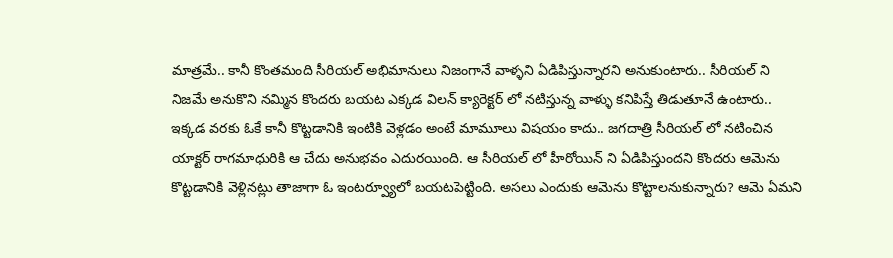మాత్రమే.. కానీ కొంతమంది సీరియల్ అభిమానులు నిజంగానే వాళ్ళని ఏడిపిస్తున్నారని అనుకుంటారు.. సీరియల్ ని నిజమే అనుకొని నమ్మిన కొందరు బయట ఎక్కడ విలన్ క్యారెక్టర్ లో నటిస్తున్న వాళ్ళు కనిపిస్తే తిడుతూనే ఉంటారు.. ఇక్కడ వరకు ఓకే కానీ కొట్టడానికి ఇంటికి వెళ్లడం అంటే మామూలు విషయం కాదు.. జగదాత్రి సీరియల్ లో నటించిన యాక్టర్ రాగమాధురికి ఆ చేదు అనుభవం ఎదురయింది. ఆ సీరియల్ లో హీరోయిన్ ని ఏడిపిస్తుందని కొందరు ఆమెను కొట్టడానికి వెళ్లినట్లు తాజాగా ఓ ఇంటర్వ్యూలో బయటపెట్టింది. అసలు ఎందుకు ఆమెను కొట్టాలనుకున్నారు? ఆమె ఏమని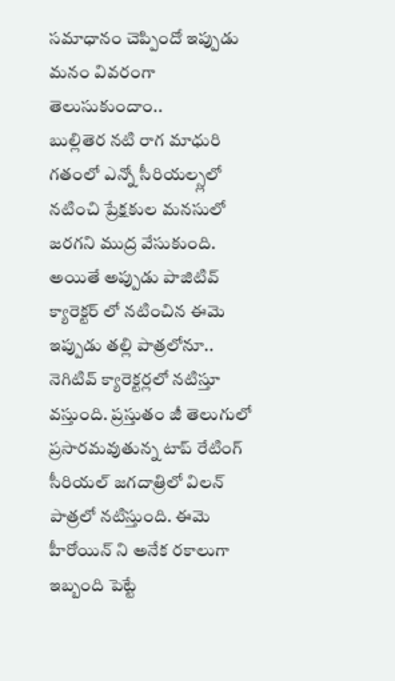సమాధానం చెప్పిందో ఇప్పుడు మనం వివరంగా తెలుసుకుందాం..
బుల్లితెర నటి రాగ మాధురి గతంలో ఎన్నో సీరియల్స్లలో నటించి ప్రేక్షకుల మనసులో జరగని ముద్ర వేసుకుంది. అయితే అప్పుడు పాజిటివ్ క్యారెక్టర్ లో నటించిన ఈమె ఇప్పుడు తల్లి పాత్రలోనూ.. నెగిటివ్ క్యారెక్టర్లలో నటిస్తూ వస్తుంది. ప్రస్తుతం జీ తెలుగులో ప్రసారమవుతున్న టాప్ రేటింగ్ సీరియల్ జగదాత్రిలో విలన్ పాత్రలో నటిస్తుంది. ఈమె హీరోయిన్ ని అనేక రకాలుగా ఇబ్బంది పెట్టే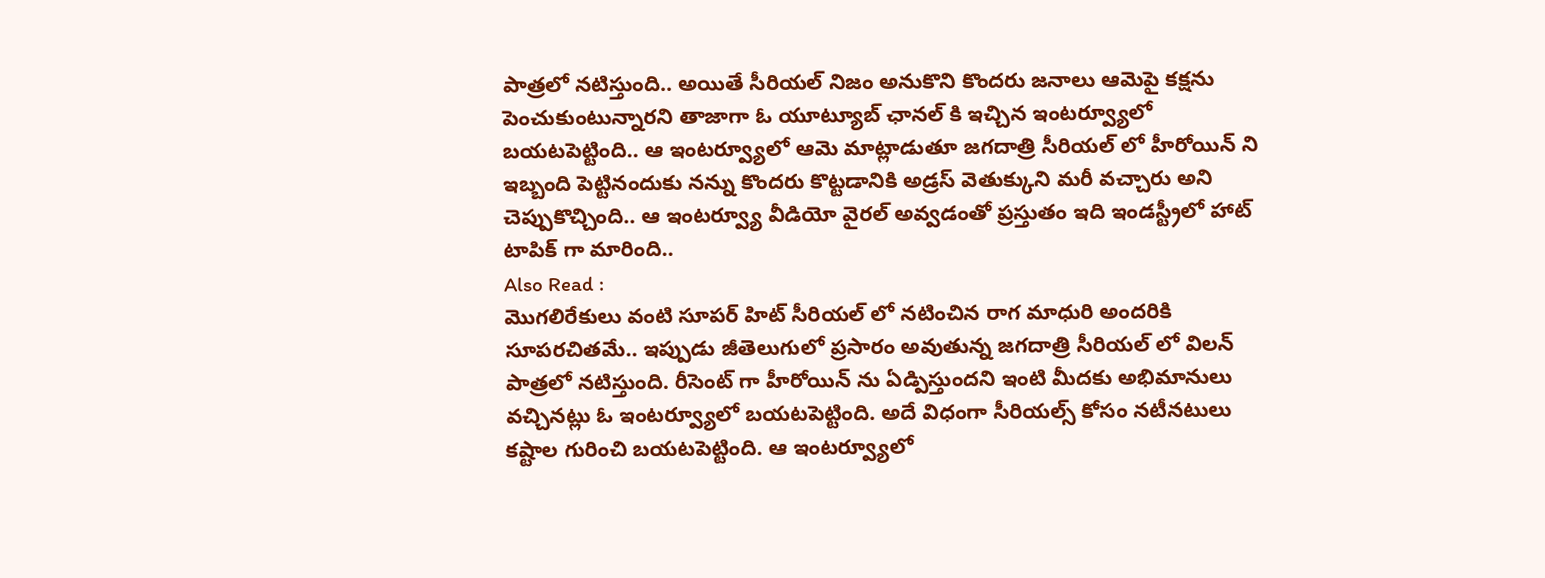పాత్రలో నటిస్తుంది.. అయితే సీరియల్ నిజం అనుకొని కొందరు జనాలు ఆమెపై కక్షను పెంచుకుంటున్నారని తాజాగా ఓ యూట్యూబ్ ఛానల్ కి ఇచ్చిన ఇంటర్వ్యూలో బయటపెట్టింది.. ఆ ఇంటర్వ్యూలో ఆమె మాట్లాడుతూ జగదాత్రి సీరియల్ లో హీరోయిన్ ని ఇబ్బంది పెట్టినందుకు నన్ను కొందరు కొట్టడానికి అడ్రస్ వెతుక్కుని మరీ వచ్చారు అని చెప్పుకొచ్చింది.. ఆ ఇంటర్వ్యూ వీడియో వైరల్ అవ్వడంతో ప్రస్తుతం ఇది ఇండస్ట్రీలో హాట్ టాపిక్ గా మారింది..
Also Read :
మొగలిరేకులు వంటి సూపర్ హిట్ సీరియల్ లో నటించిన రాగ మాధురి అందరికి సూపరచితమే.. ఇప్పుడు జీతెలుగులో ప్రసారం అవుతున్న జగదాత్రి సీరియల్ లో విలన్ పాత్రలో నటిస్తుంది. రీసెంట్ గా హీరోయిన్ ను ఏడ్పిస్తుందని ఇంటి మీదకు అభిమానులు వచ్చినట్లు ఓ ఇంటర్వ్యూలో బయటపెట్టింది. అదే విధంగా సీరియల్స్ కోసం నటీనటులు కష్టాల గురించి బయటపెట్టింది. ఆ ఇంటర్వ్యూలో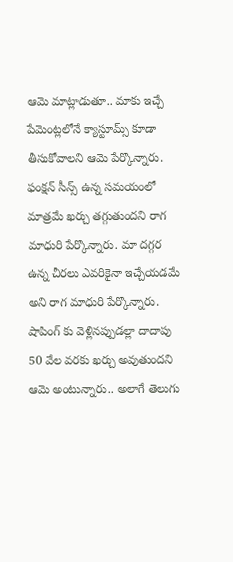ఆమె మాట్లాడుతూ.. మాకు ఇచ్చే పేమెంట్లలోనే క్యాస్టూమ్స్ కూడా తీసుకోవాలని ఆమె పేర్కొన్నారు. ఫంక్షన్ సీన్స్ ఉన్న సమయంలో మాత్రమే ఖర్చు తగ్గుతుందని రాగ మాధురి పేర్కొన్నారు. మా దగ్గర ఉన్న చీరలు ఎవరికైనా ఇచ్చేయడమే అని రాగ మాధురి పేర్కొన్నారు. షాపింగ్ కు వెళ్లినప్పుడల్లా దాదాపు 50 వేల వరకు ఖర్చు అవుతుందని ఆమె అంటున్నారు.. అలాగే తెలుగు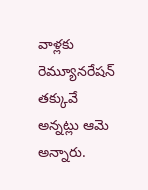వాళ్లకు రెమ్యూనరేషన్ తక్కువే అన్నట్లు ఆమె అన్నారు.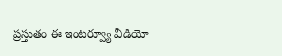ప్రస్తుతం ఈ ఇంటర్వ్యూ వీడియో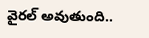వైరల్ అవుతుంది..